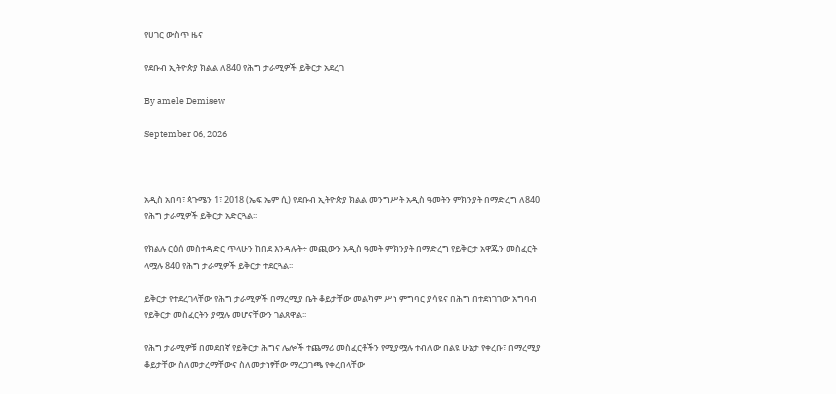የሀገር ውስጥ ዜና

የደቡብ ኢትዮጵያ ክልል ለ840 የሕግ ታራሚዎች ይቅርታ አደረገ

By amele Demisew

September 06, 2026



አዲስ አበባ፣ ጳጉሜን 1፣ 2018 (ኤፍ ኤም ሲ) የደቡብ ኢትዮጵያ ክልል መንግሥት አዲስ ዓመትን ምክንያት በማድረግ ለ840 የሕግ ታራሚዎች ይቅርታ አድርጓል፡፡

የክልሉ ርዕሰ መስተዳድር ጥላሁን ከበደ እንዳሉት÷ መጪውን አዲስ ዓመት ምክንያት በማድረግ የይቅርታ አዋጁን መስፈርት ላሟሉ 840 የሕግ ታራሚዎች ይቅርታ ተደርጓል፡፡

ይቅርታ የተደረገላቸው የሕግ ታራሚዎች በማረሚያ ቤት ቆይታቸው መልካም ሥነ ምግባር ያሳዩና በሕግ በተደነገገው አግባብ የይቅርታ መስፈርትን ያሟሉ መሆናቸውን ገልጸዋል፡፡

የሕግ ታራሚዎቹ በመደበኛ የይቅርታ ሕግና ሌሎች ተጨማሪ መስፈርቶችን የሚያሟሉ ተብለው በልዩ ሁኔታ የቀረቡ፣ በማረሚያ ቆይታቸው ስለመታረማቸውና ስለመታነፃቸው ማረጋገጫ የቀረበላቸው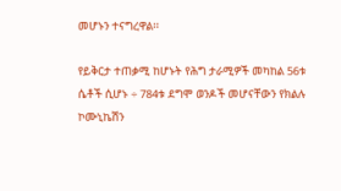መሆኑን ተናግረዋል፡፡

የይቅርታ ተጠቃሚ ከሆኑት የሕግ ታራሚዎች መካከል 56ቱ ሴቶች ሲሆኑ ÷ 784ቱ ደግሞ ወንዶች መሆናቸውን የክልሉ ኮሙኒኬሽን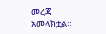መረጃ አመላክቷል።